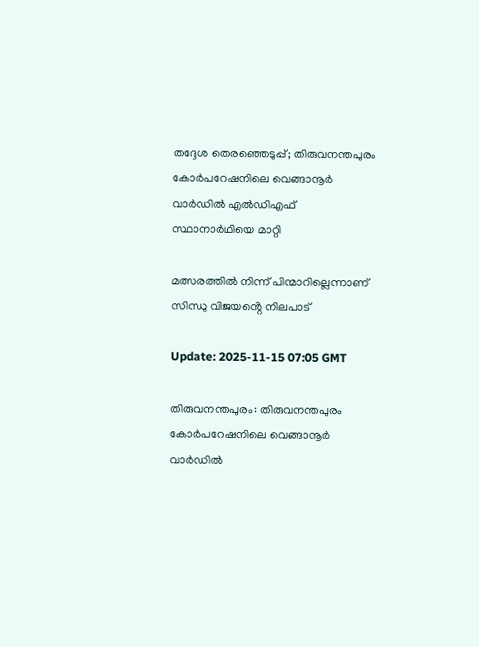തദ്ദേശ തെരഞ്ഞെടുപ്പ്; തിരുവനന്തപുരം കോർപറേഷനിലെ വെങ്ങാനൂർ വാർഡിൽ എൽഡിഎഫ് സ്ഥാനാർഥിയെ മാറ്റി

മത്സരത്തിൽ നിന്ന് പിന്മാറില്ലെന്നാണ് സിന്ധു വിജയൻ്റെ നിലപാട്

Update: 2025-11-15 07:05 GMT

തിരുവനന്തപുരം: തിരുവനന്തപുരം കോർപറേഷനിലെ വെങ്ങാനൂർ വാർഡിൽ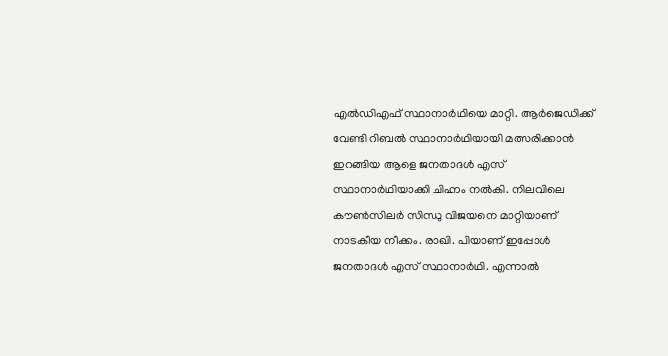എൽഡിഎഫ് സ്ഥാനാർഥിയെ മാറ്റി. ആർജെഡിക്ക്‌ വേണ്ടി റിബൽ സ്ഥാനാർഥിയായി മത്സരിക്കാൻ ഇറങ്ങിയ ആളെ ജനതാദൾ എസ് സ്ഥാനാർഥിയാക്കി ചിഹ്നം നൽകി. നിലവിലെ കൗൺസിലർ സിന്ധു വിജയനെ മാറ്റിയാണ് നാടകീയ നീക്കം. രാഖി. പിയാണ് ഇപ്പോൾ ജനതാദൾ എസ് സ്ഥാനാർഥി. എന്നാൽ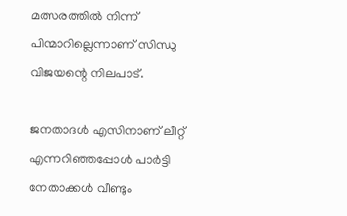മത്സരത്തിൽ നിന്ന് പിന്മാറില്ലെന്നാണ് സിന്ധു വിജയന്റെ നിലപാട്.

ജനതാദൾ എസിനാണ് ലീറ്റ് എന്നറിഞ്ഞപ്പോൾ പാർട്ടി നേതാക്കൾ വീണ്ടും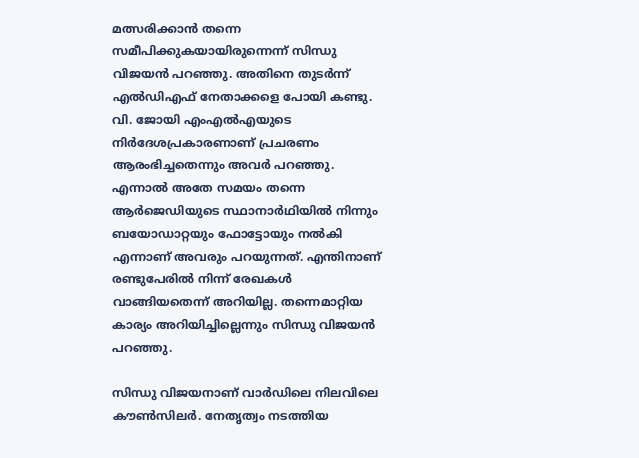മത്സരിക്കാൻ തന്നെ സമീപിക്കുകയായിരുന്നെന്ന് സിന്ധു വിജയൻ പറഞ്ഞു. അതിനെ തുടർന്ന് എൽഡിഎഫ് നേതാക്കളെ പോയി കണ്ടു. വി. ജോയി എംഎൽഎയുടെ നിർദേശപ്രകാരണാണ് പ്രചരണം ആരംഭിച്ചതെന്നും അവർ പറഞ്ഞു. എന്നാൽ അതേ സമയം തന്നെ ആർജെഡിയുടെ സ്ഥാനാർഥിയിൽ നിന്നും ബയോഡാറ്റയും ഫോട്ടോയും നൽകി എന്നാണ് അവരും പറയുന്നത്. എന്തിനാണ് രണ്ടുപേരിൽ നിന്ന് രേഖകൾ വാങ്ങിയതെന്ന് അറിയില്ല. തന്നെമാറ്റിയ കാര്യം അറിയിച്ചില്ലെന്നും സിന്ധു വിജയൻ പറഞ്ഞു.

സിന്ധു വിജയനാണ് വാർഡിലെ നിലവിലെ കൗൺസിലർ. നേതൃത്വം നടത്തിയ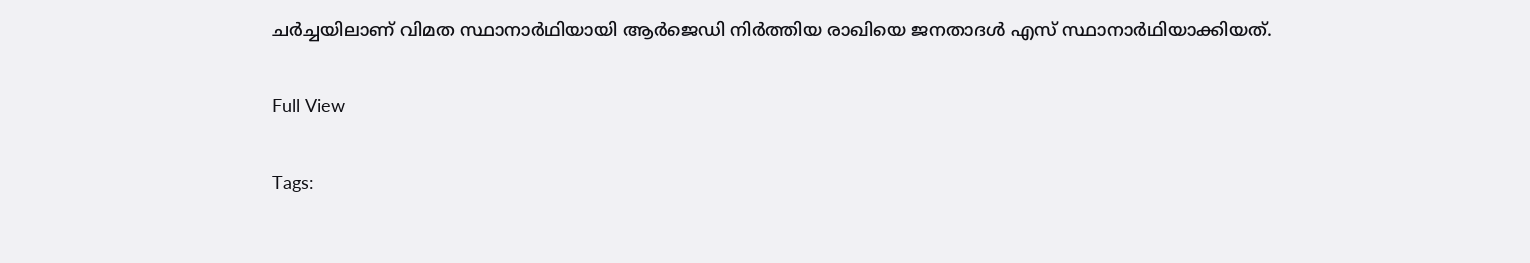ചർച്ചയിലാണ് വിമത സ്ഥാനാർഥിയായി ആർജെഡി നിർത്തിയ രാഖിയെ ജനതാദൾ എസ് സ്ഥാനാർഥിയാക്കിയത്.

Full View

Tags: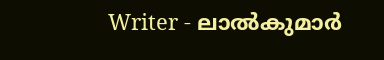Writer - ലാൽകുമാർ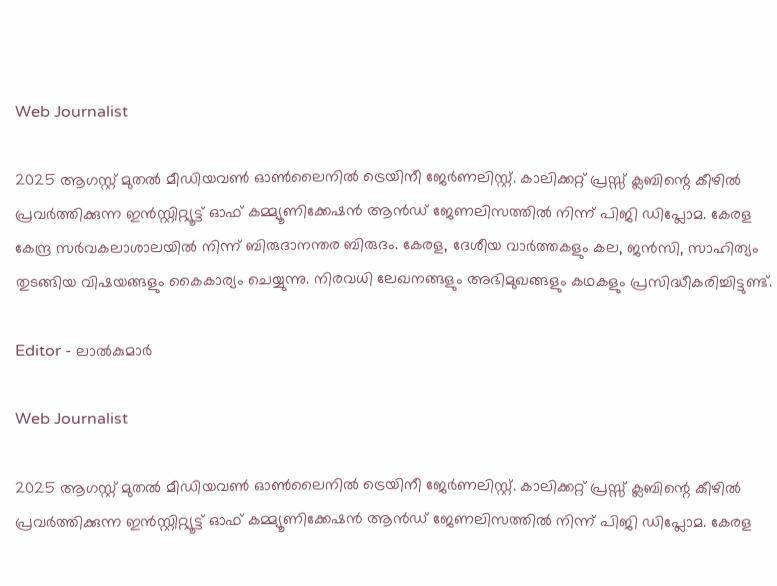Web Journalist

2025 ആഗസ്റ്റ് മുതൽ മീഡിയവൺ ഓൺലൈനിൽ ട്രെയിനീ ജേർണലിസ്റ്റ്. കാലിക്കറ്റ് പ്രസ്സ് ക്ലബിന്റെ കീഴില്‍ പ്രവര്‍ത്തിക്കുന്ന ഇന്‍സ്റ്റിറ്റ്യൂട്ട് ഓഫ് കമ്മ്യൂണിക്കേഷന്‍ ആന്‍ഡ് ജേണലിസത്തിൽ നിന്ന് പിജി ഡിപ്ലോമ. കേരള കേന്ദ്ര സർവകലാശാലയിൽ നിന്ന് ബിരുദാനന്തര ബിരുദം. കേരള, ദേശീയ വാർത്തകളും കല, ജൻസി, സാഹിത്യം തുടങ്ങിയ വിഷയങ്ങളും കൈകാര്യം ചെയ്യുന്നു. നിരവധി ലേഖനങ്ങളും അഭിമുഖങ്ങളും കഥകളും പ്രസിദ്ധീകരിച്ചിട്ടുണ്ട്.

Editor - ലാൽകുമാർ

Web Journalist

2025 ആഗസ്റ്റ് മുതൽ മീഡിയവൺ ഓൺലൈനിൽ ട്രെയിനീ ജേർണലിസ്റ്റ്. കാലിക്കറ്റ് പ്രസ്സ് ക്ലബിന്റെ കീഴില്‍ പ്രവര്‍ത്തിക്കുന്ന ഇന്‍സ്റ്റിറ്റ്യൂട്ട് ഓഫ് കമ്മ്യൂണിക്കേഷന്‍ ആന്‍ഡ് ജേണലിസത്തിൽ നിന്ന് പിജി ഡിപ്ലോമ. കേരള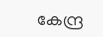കേന്ദ്ര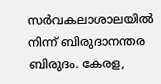സർവകലാശാലയിൽ നിന്ന് ബിരുദാനന്തര ബിരുദം. കേരള,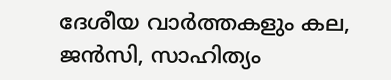ദേശീയ വാർത്തകളും കല, ജൻസി, സാഹിത്യം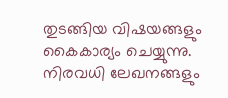തുടങ്ങിയ വിഷയങ്ങളും കൈകാര്യം ചെയ്യുന്നു. നിരവധി ലേഖനങ്ങളും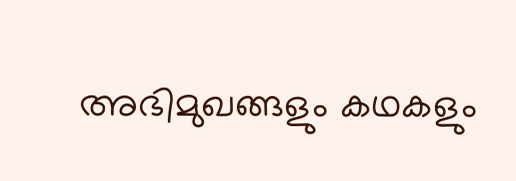അഭിമുഖങ്ങളും കഥകളും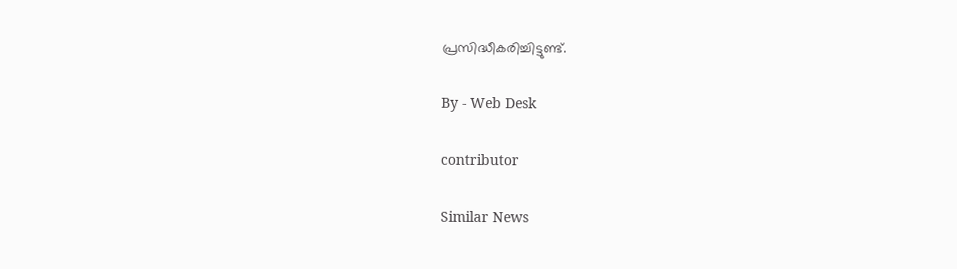പ്രസിദ്ധീകരിച്ചിട്ടുണ്ട്.

By - Web Desk

contributor

Similar News